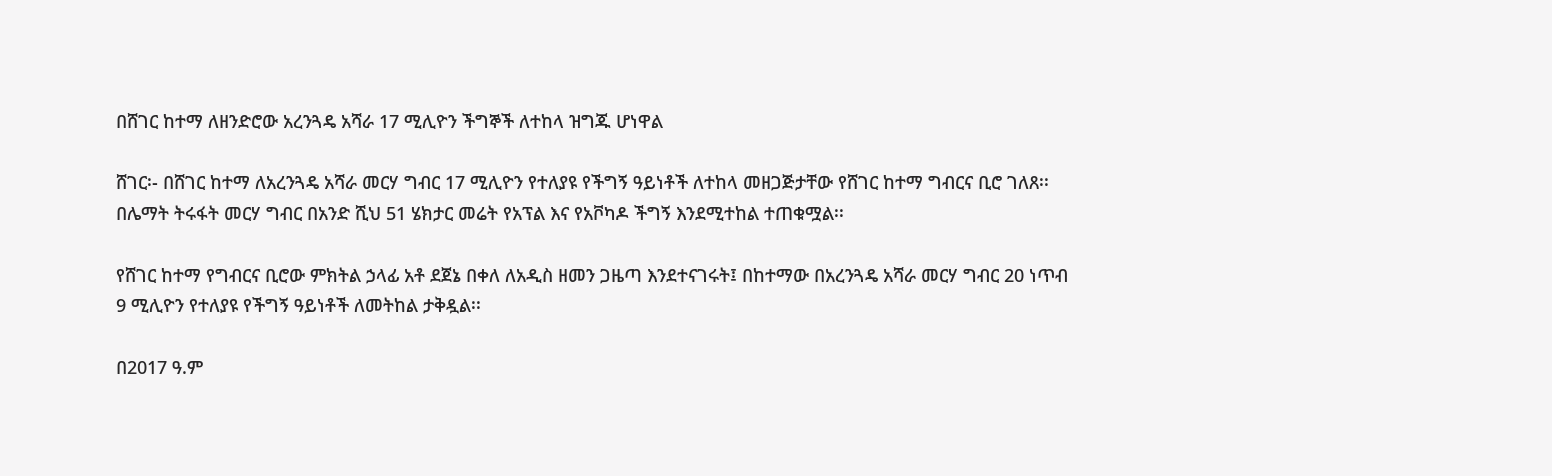በሸገር ከተማ ለዘንድሮው አረንጓዴ አሻራ 17 ሚሊዮን ችግኞች ለተከላ ዝግጁ ሆነዋል

ሸገር፡- በሸገር ከተማ ለአረንጓዴ አሻራ መርሃ ግብር 17 ሚሊዮን የተለያዩ የችግኝ ዓይነቶች ለተከላ መዘጋጅታቸው የሸገር ከተማ ግብርና ቢሮ ገለጸ፡፡ በሌማት ትሩፋት መርሃ ግብር በአንድ ሺህ 51 ሄክታር መሬት የአፕል እና የአቮካዶ ችግኝ እንደሚተከል ተጠቁሟል፡፡

የሸገር ከተማ የግብርና ቢሮው ምክትል ኃላፊ አቶ ደጀኔ በቀለ ለአዲስ ዘመን ጋዜጣ እንደተናገሩት፤ በከተማው በአረንጓዴ አሻራ መርሃ ግብር 20 ነጥብ 9 ሚሊዮን የተለያዩ የችግኝ ዓይነቶች ለመትከል ታቅዷል፡፡

በ2017 ዓ.ም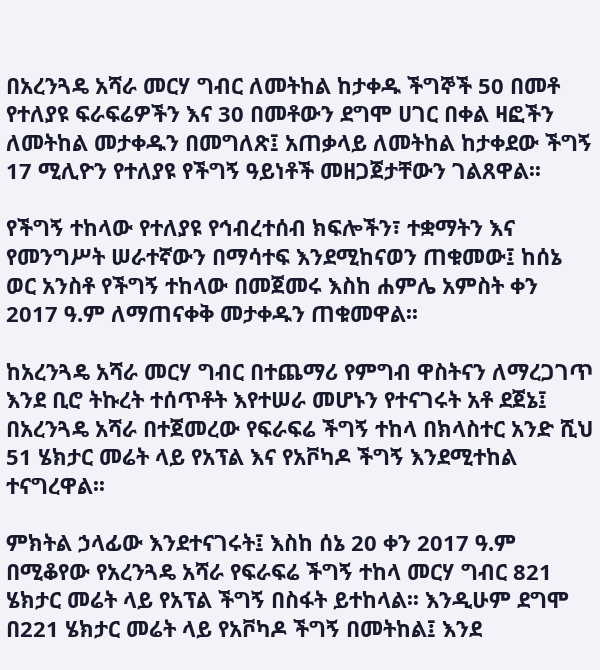በአረንጓዴ አሻራ መርሃ ግብር ለመትከል ከታቀዱ ችግኞች 50 በመቶ የተለያዩ ፍራፍሬዎችን እና 30 በመቶውን ደግሞ ሀገር በቀል ዛፎችን ለመትከል መታቀዱን በመግለጽ፤ አጠቃላይ ለመትከል ከታቀደው ችግኝ 17 ሚሊዮን የተለያዩ የችግኝ ዓይነቶች መዘጋጀታቸውን ገልጸዋል፡፡

የችግኝ ተከላው የተለያዩ የኅብረተሰብ ክፍሎችን፣ ተቋማትን እና የመንግሥት ሠራተኛውን በማሳተፍ እንደሚከናወን ጠቁመው፤ ከሰኔ ወር አንስቶ የችግኝ ተከላው በመጀመሩ እስከ ሐምሌ አምስት ቀን 2017 ዓ.ም ለማጠናቀቅ መታቀዱን ጠቁመዋል፡፡

ከአረንጓዴ አሻራ መርሃ ግብር በተጨማሪ የምግብ ዋስትናን ለማረጋገጥ እንደ ቢሮ ትኩረት ተሰጥቶት እየተሠራ መሆኑን የተናገሩት አቶ ደጀኔ፤ በአረንጓዴ አሻራ በተጀመረው የፍራፍሬ ችግኝ ተከላ በክላስተር አንድ ሺህ 51 ሄክታር መሬት ላይ የአፕል እና የአቮካዶ ችግኝ እንደሚተከል ተናግረዋል፡፡

ምክትል ኃላፊው እንደተናገሩት፤ እስከ ሰኔ 20 ቀን 2017 ዓ.ም በሚቆየው የአረንጓዴ አሻራ የፍራፍሬ ችግኝ ተከላ መርሃ ግብር 821 ሄክታር መሬት ላይ የአፕል ችግኝ በስፋት ይተከላል፡፡ እንዲሁም ደግሞ በ221 ሄክታር መሬት ላይ የአቮካዶ ችግኝ በመትከል፤ እንደ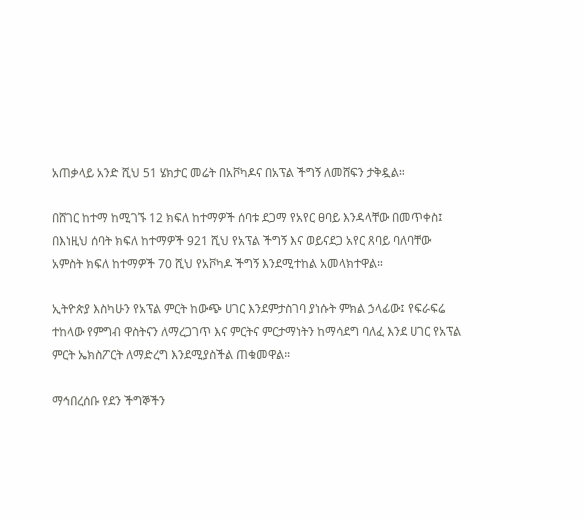አጠቃላይ አንድ ሺህ 51 ሄክታር መሬት በአቮካዶና በአፕል ችግኝ ለመሸፍን ታቅዷል።

በሸገር ከተማ ከሚገኙ 12 ክፍለ ከተማዎች ሰባቱ ደጋማ የአየር ፀባይ እንዳላቸው በመጥቀስ፤ በእነዚህ ሰባት ክፍለ ከተማዎች 921 ሺህ የአፕል ችግኝ እና ወይናደጋ አየር ጸባይ ባለባቸው አምስት ክፍለ ከተማዎች 70 ሺህ የአቮካዶ ችግኝ እንደሚተከል አመላክተዋል።

ኢትዮጵያ እስካሁን የአፕል ምርት ከውጭ ሀገር እንደምታስገባ ያነሱት ምክል ኃላፊው፤ የፍራፍሬ ተከላው የምግብ ዋስትናን ለማረጋገጥ እና ምርትና ምርታማነትን ከማሳደግ ባለፈ እንደ ሀገር የአፕል ምርት ኤክስፖርት ለማድረግ እንደሚያስችል ጠቁመዋል።

ማኅበረሰቡ የደን ችግኞችን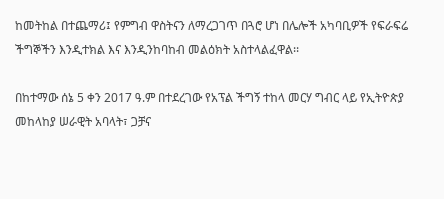ከመትከል በተጨማሪ፤ የምግብ ዋስትናን ለማረጋገጥ በጓሮ ሆነ በሌሎች አካባቢዎች የፍራፍሬ ችግኞችን እንዲተክል እና እንዲንከባከብ መልዕክት አስተላልፈዋል፡፡

በከተማው ሰኔ 5 ቀን 2017 ዓ.ም በተደረገው የአፕል ችግኝ ተከላ መርሃ ግብር ላይ የኢትዮጵያ መከላከያ ሠራዊት አባላት፣ ጋቻና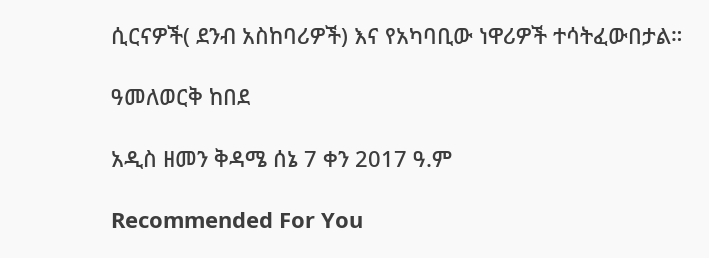ሲርናዎች( ደንብ አስከባሪዎች) እና የአካባቢው ነዋሪዎች ተሳትፈውበታል።

ዓመለወርቅ ከበደ

አዲስ ዘመን ቅዳሜ ሰኔ 7 ቀን 2017 ዓ.ም

Recommended For You